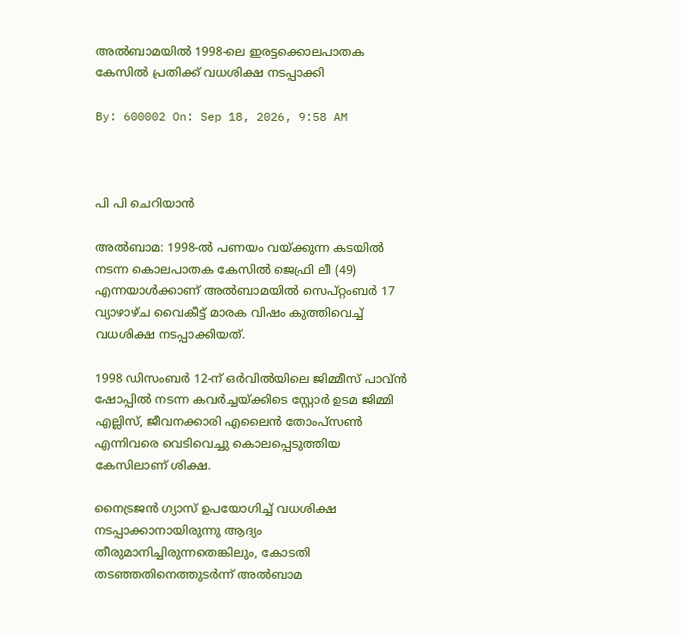അല്‍ബാമയില്‍ 1998-ലെ ഇരട്ടക്കൊലപാതക കേസില്‍ പ്രതിക്ക് വധശിക്ഷ നടപ്പാക്കി

By: 600002 On: Sep 18, 2026, 9:58 AM



പി പി ചെറിയാന്‍

അല്‍ബാമ: 1998-ല്‍ പണയം വയ്ക്കുന്ന കടയില്‍ നടന്ന കൊലപാതക കേസില്‍ ജെഫ്രി ലീ (49) എന്നയാള്‍ക്കാണ് അല്‍ബാമയില്‍ സെപ്റ്റംബര്‍ 17 വ്യാഴാഴ്ച വൈകീട്ട് മാരക വിഷം കുത്തിവെച്ച് വധശിക്ഷ നടപ്പാക്കിയത്.

1998 ഡിസംബര്‍ 12-ന് ഒര്‍വില്‍യിലെ ജിമ്മീസ് പാവ്ന്‍ ഷോപ്പില്‍ നടന്ന കവര്‍ച്ചയ്ക്കിടെ സ്റ്റോര്‍ ഉടമ ജിമ്മി എല്ലിസ്, ജീവനക്കാരി എലൈന്‍ തോംപ്‌സണ്‍ എന്നിവരെ വെടിവെച്ചു കൊലപ്പെടുത്തിയ കേസിലാണ് ശിക്ഷ.

നൈട്രജന്‍ ഗ്യാസ് ഉപയോഗിച്ച് വധശിക്ഷ നടപ്പാക്കാനായിരുന്നു ആദ്യം തീരുമാനിച്ചിരുന്നതെങ്കിലും, കോടതി തടഞ്ഞതിനെത്തുടര്‍ന്ന് അല്‍ബാമ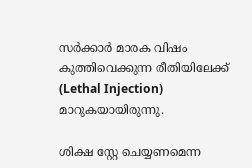സര്‍ക്കാര്‍ മാരക വിഷം കുത്തിവെക്കുന്ന രീതിയിലേക്ക് (Lethal Injection) മാറുകയായിരുന്നു.

ശിക്ഷ സ്റ്റേ ചെയ്യണമെന്ന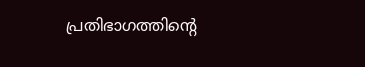പ്രതിഭാഗത്തിന്റെ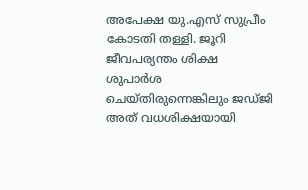അപേക്ഷ യു.എസ് സുപ്രീം കോടതി തള്ളി. ജൂറി ജീവപര്യന്തം ശിക്ഷ ശുപാര്‍ശ ചെയ്തിരുന്നെങ്കിലും ജഡ്ജി അത് വധശിക്ഷയായി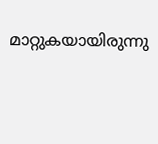മാറ്റുകയായിരുന്നു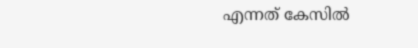എന്നത് കേസില്‍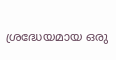ശ്രദ്ധേയമായ ഒരു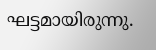ഘട്ടമായിരുന്നു.